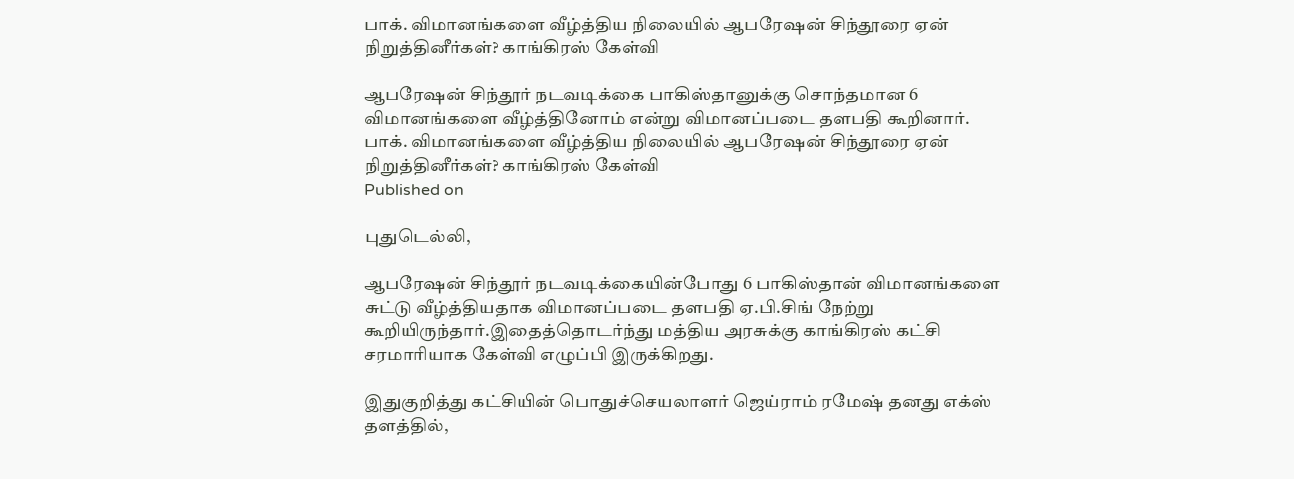பாக். விமானங்களை வீழ்த்திய நிலையில் ஆபரேஷன் சிந்தூரை ஏன் நிறுத்தினீர்கள்? காங்கிரஸ் கேள்வி

ஆபரேஷன் சிந்தூர் நடவடிக்கை பாகிஸ்தானுக்கு சொந்தமான 6 விமானங்களை வீழ்த்தினோம் என்று விமானப்படை தளபதி கூறினார்.
பாக். விமானங்களை வீழ்த்திய நிலையில் ஆபரேஷன் சிந்தூரை ஏன் நிறுத்தினீர்கள்? காங்கிரஸ் கேள்வி
Published on

புதுடெல்லி,

ஆபரேஷன் சிந்தூர் நடவடிக்கையின்போது 6 பாகிஸ்தான் விமானங்களை சுட்டு வீழ்த்தியதாக விமானப்படை தளபதி ஏ.பி.சிங் நேற்று கூறியிருந்தார்.இதைத்தொடர்ந்து மத்திய அரசுக்கு காங்கிரஸ் கட்சி சரமாரியாக கேள்வி எழுப்பி இருக்கிறது.

இதுகுறித்து கட்சியின் பொதுச்செயலாளர் ஜெய்ராம் ரமேஷ் தனது எக்ஸ் தளத்தில்,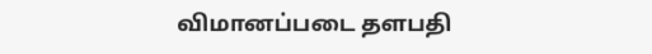விமானப்படை தளபதி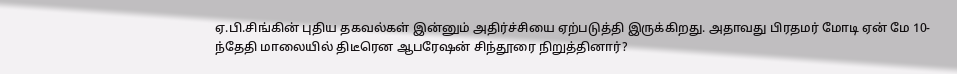ஏ.பி.சிங்கின் புதிய தகவல்கள் இன்னும் அதிர்ச்சியை ஏற்படுத்தி இருக்கிறது. அதாவது பிரதமர் மோடி ஏன் மே 10-ந்தேதி மாலையில் திடீரென ஆபரேஷன் சிந்தூரை நிறுத்தினார்?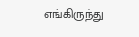எங்கிருந்து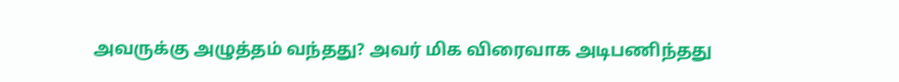அவருக்கு அழுத்தம் வந்தது? அவர் மிக விரைவாக அடிபணிந்தது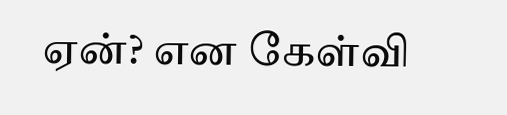ஏன்? என கேள்வி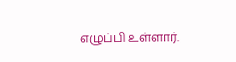எழுப்பி உள்ளார்.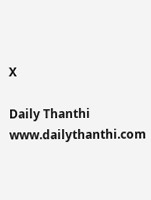X

Daily Thanthi
www.dailythanthi.com